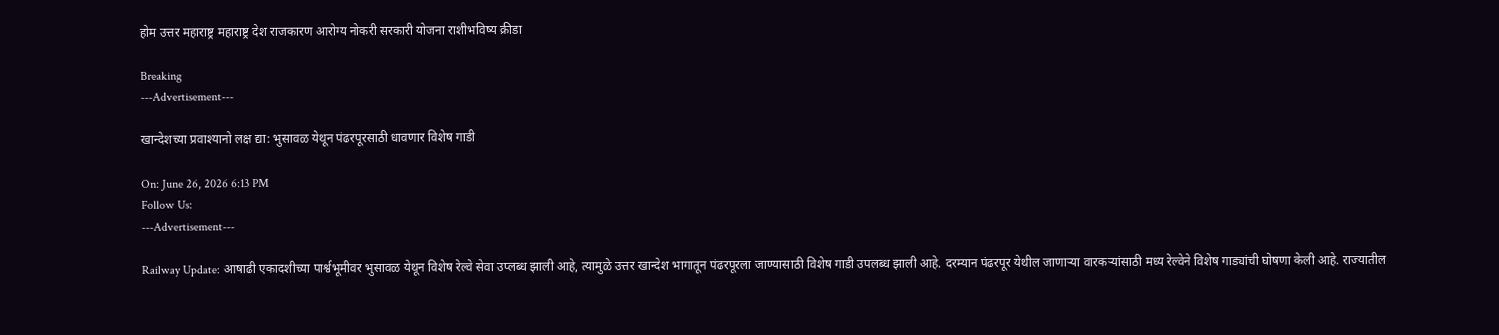होम उत्तर महाराष्ट्र महाराष्ट्र देश राजकारण आरोग्य नोकरी सरकारी योजना राशीभविष्य क्रीडा

Breaking
---Advertisement---

खान्देशच्या प्रवाश्यानो लक्ष द्या: भुसावळ येथून पंढरपूरसाठी धावणार विशेष गाडी

On: June 26, 2026 6:13 PM
Follow Us:
---Advertisement---

Railway Update: आषाढी एकादशीच्या पार्श्वभूमीवर भुसावळ येथून विशेष रेल्वे सेवा उप्लब्ध झाली आहे, त्यामुळे उत्तर खान्देश भागातून पंढरपूरला जाण्यासाठी विशेष गाडी उपलब्ध झाली आहे. दरम्यान पंढरपूर येथील जाणाऱ्या वारकऱ्यांसाठी मध्य रेल्वेने विशेष गाड्यांची घोषणा केली आहे. राज्यातील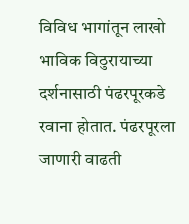विविध भागांतून लाखो भाविक विठुरायाच्या दर्शनासाठी पंढरपूरकडे रवाना होतात. पंढरपूरला जाणारी वाढती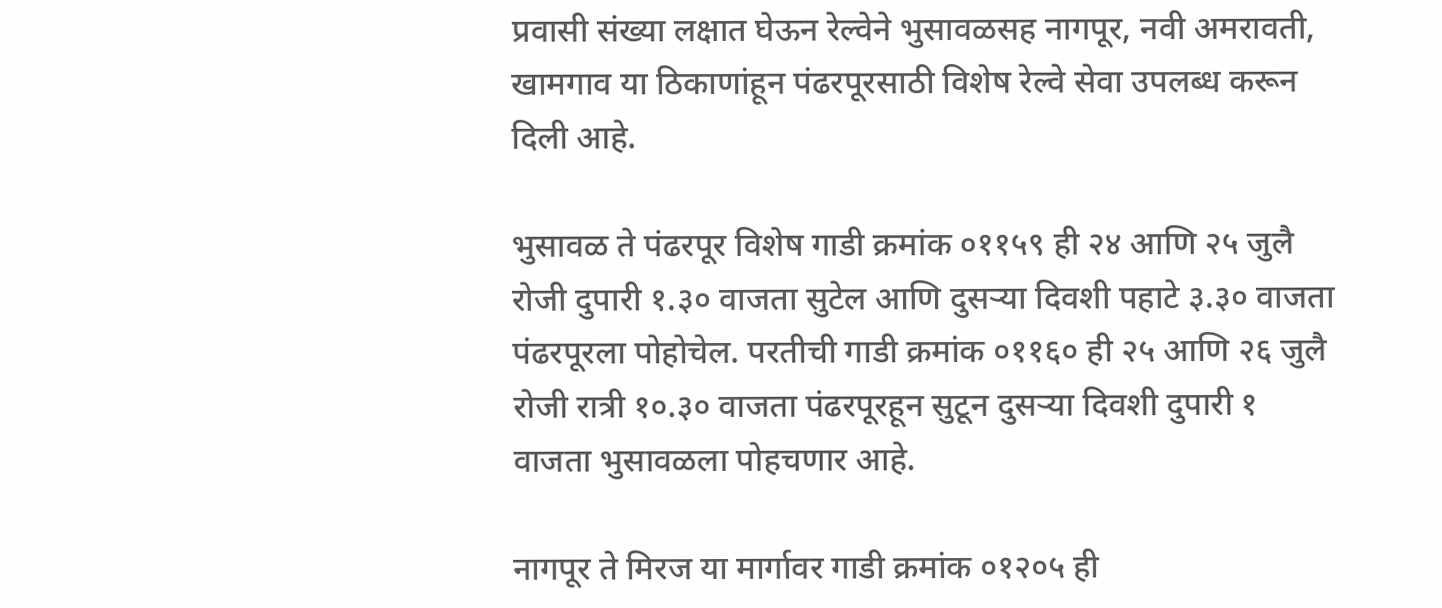प्रवासी संख्या लक्षात घेऊन रेल्वेने भुसावळसह नागपूर, नवी अमरावती, खामगाव या ठिकाणांहून पंढरपूरसाठी विशेष रेल्वे सेवा उपलब्ध करून दिली आहे.

भुसावळ ते पंढरपूर विशेष गाडी क्रमांक ०११५९ ही २४ आणि २५ जुलै रोजी दुपारी १.३० वाजता सुटेल आणि दुसऱ्या दिवशी पहाटे ३.३० वाजता पंढरपूरला पोहोचेल. परतीची गाडी क्रमांक ०११६० ही २५ आणि २६ जुलै रोजी रात्री १०.३० वाजता पंढरपूरहून सुटून दुसऱ्या दिवशी दुपारी १ वाजता भुसावळला पोहचणार आहे.

नागपूर ते मिरज या मार्गावर गाडी क्रमांक ०१२०५ ही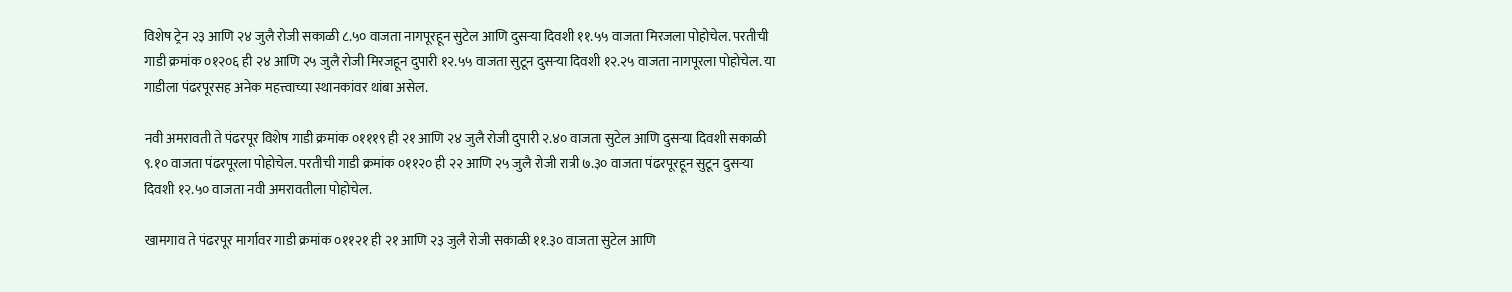विशेष ट्रेन २३ आणि २४ जुलै रोजी सकाळी ८.५० वाजता नागपूरहून सुटेल आणि दुसऱ्या दिवशी ११.५५ वाजता मिरजला पोहोचेल. परतीची गाडी क्रमांक ०१२०६ ही २४ आणि २५ जुलै रोजी मिरजहून दुपारी १२.५५ वाजता सुटून दुसऱ्या दिवशी १२.२५ वाजता नागपूरला पोहोचेल. या गाडीला पंढरपूरसह अनेक महत्त्वाच्या स्थानकांवर थांबा असेल.

नवी अमरावती ते पंढरपूर विशेष गाडी क्रमांक ०१११९ ही २१ आणि २४ जुलै रोजी दुपारी २.४० वाजता सुटेल आणि दुसऱ्या दिवशी सकाळी ९.१० वाजता पंढरपूरला पोहोचेल. परतीची गाडी क्रमांक ०११२० ही २२ आणि २५ जुलै रोजी रात्री ७.३० वाजता पंढरपूरहून सुटून दुसऱ्या दिवशी १२.५० वाजता नवी अमरावतीला पोहोचेल.

खामगाव ते पंढरपूर मार्गावर गाडी क्रमांक ०११२१ ही २१ आणि २३ जुलै रोजी सकाळी ११.३० वाजता सुटेल आणि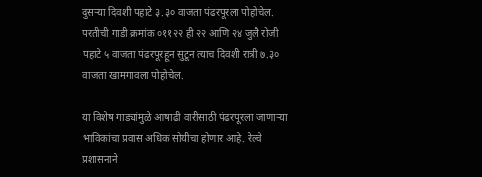दुसऱ्या दिवशी पहाटे ३.३० वाजता पंढरपूरला पोहोचेल. परतीची गाडी क्रमांक ०११२२ ही २२ आणि २४ जुलै रोजी पहाटे ५ वाजता पंढरपूरहून सुटून त्याच दिवशी रात्री ७.३० वाजता खामगावला पोहोचेल.

या विशेष गाड्यांमुळे आषाढी वारीसाठी पंढरपूरला जाणाऱ्या भाविकांचा प्रवास अधिक सोयीचा होणार आहे. रेल्वे प्रशासनाने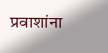प्रवाशांना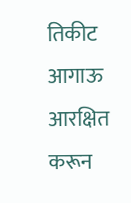तिकीट आगाऊ आरक्षित करून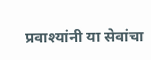प्रवाश्यांनी या सेवांचा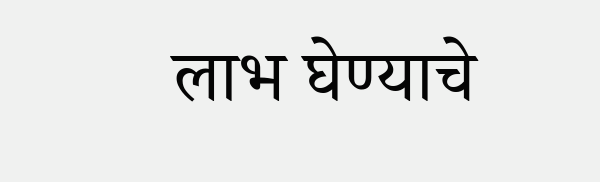लाभ घेण्याचे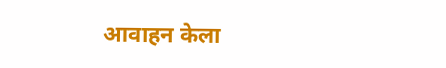आवाहन केला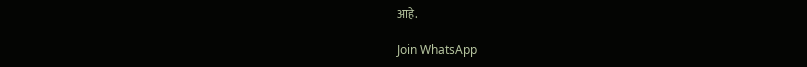आहे.

Join WhatsApp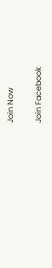Join Now

Join Facebook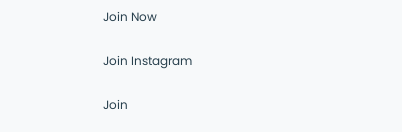Join Now

Join Instagram

Join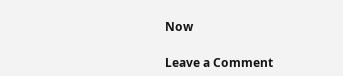Now

Leave a Comment